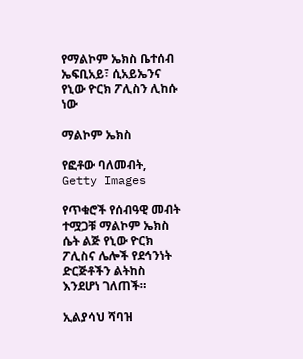የማልኮም ኤክስ ቤተሰብ ኤፍቢአይ፣ ሲአይኤንና የኒው ዮርክ ፖሊስን ሊከሱ ነው

ማልኮም ኤክስ

የፎቶው ባለመብት, Getty Images

የጥቁሮች የሰብዓዊ መብት ተሟጋቹ ማልኮም ኤክስ ሴት ልጅ የኒው ዮርክ ፖሊስና ሌሎች የደኅንነት ድርጅቶችን ልትከስ እንደሆነ ገለጠች።

ኢልያሳህ ሻባዝ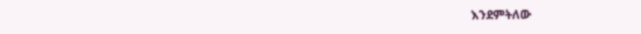እንደምትለው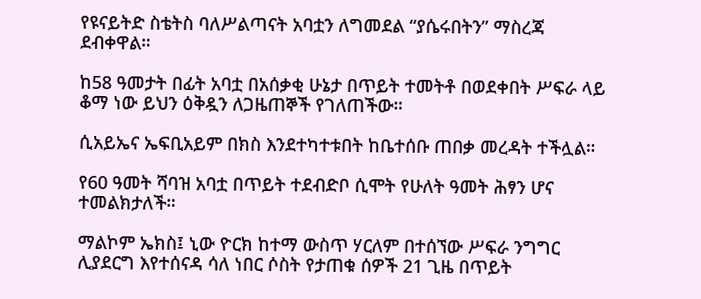የዩናይትድ ስቴትስ ባለሥልጣናት አባቷን ለግመደል “ያሴሩበትን” ማስረጃ ደብቀዋል።

ከ58 ዓመታት በፊት አባቷ በአሰቃቂ ሁኔታ በጥይት ተመትቶ በወደቀበት ሥፍራ ላይ ቆማ ነው ይህን ዕቅዷን ለጋዜጠኞች የገለጠችው።

ሲአይኤና ኤፍቢአይም በክስ እንደተካተቱበት ከቤተሰቡ ጠበቃ መረዳት ተችሏል።

የ60 ዓመት ሻባዝ አባቷ በጥይት ተደብድቦ ሲሞት የሁለት ዓመት ሕፃን ሆና ተመልክታለች።

ማልኮም ኤክስ፤ ኒው ዮርክ ከተማ ውስጥ ሃርለም በተሰኘው ሥፍራ ንግግር ሊያደርግ እየተሰናዳ ሳለ ነበር ሶስት የታጠቁ ሰዎች 21 ጊዜ በጥይት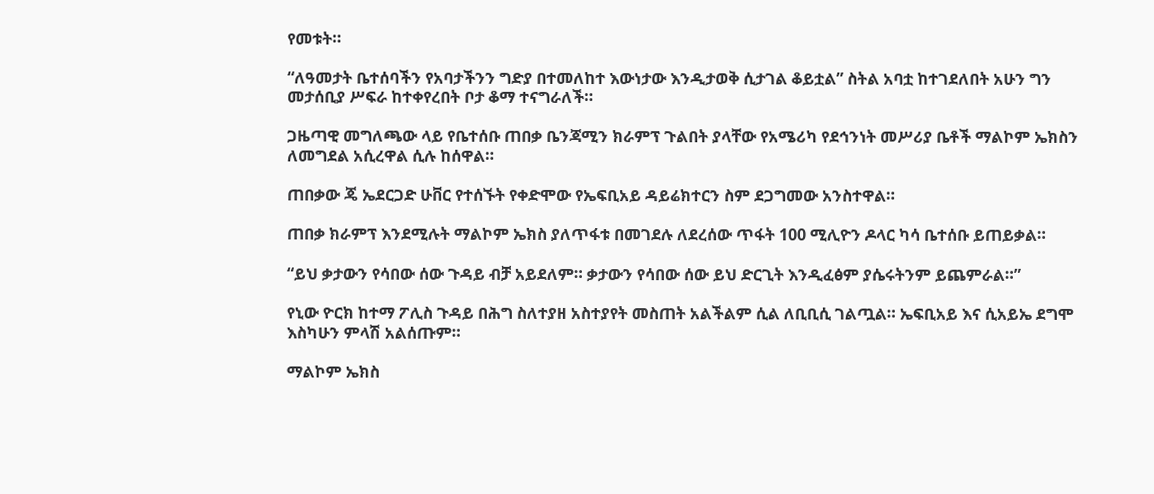የመቱት።

“ለዓመታት ቤተሰባችን የአባታችንን ግድያ በተመለከተ እውነታው እንዲታወቅ ሲታገል ቆይቷል” ስትል አባቷ ከተገደለበት አሁን ግን መታሰቢያ ሥፍራ ከተቀየረበት ቦታ ቆማ ተናግራለች።

ጋዜጣዊ መግለጫው ላይ የቤተሰቡ ጠበቃ ቤንጃሚን ክራምፕ ጉልበት ያላቸው የአሜሪካ የደኅንነት መሥሪያ ቤቶች ማልኮም ኤክስን ለመግደል አሲረዋል ሲሉ ከሰዋል።

ጠበቃው ጄ ኤደርጋድ ሁቨር የተሰኙት የቀድሞው የኤፍቢአይ ዳይሬክተርን ስም ደጋግመው አንስተዋል።

ጠበቃ ክራምፕ እንደሚሉት ማልኮም ኤክስ ያለጥፋቱ በመገደሉ ለደረሰው ጥፋት 100 ሚሊዮን ዶላር ካሳ ቤተሰቡ ይጠይቃል።

“ይህ ቃታውን የሳበው ሰው ጉዳይ ብቻ አይደለም። ቃታውን የሳበው ሰው ይህ ድርጊት እንዲፈፅም ያሴሩትንም ይጨምራል።”

የኒው ዮርክ ከተማ ፖሊስ ጉዳይ በሕግ ስለተያዘ አስተያየት መስጠት አልችልም ሲል ለቢቢሲ ገልጧል። ኤፍቢአይ እና ሲአይኤ ደግሞ እስካሁን ምላሽ አልሰጡም።

ማልኮም ኤክስ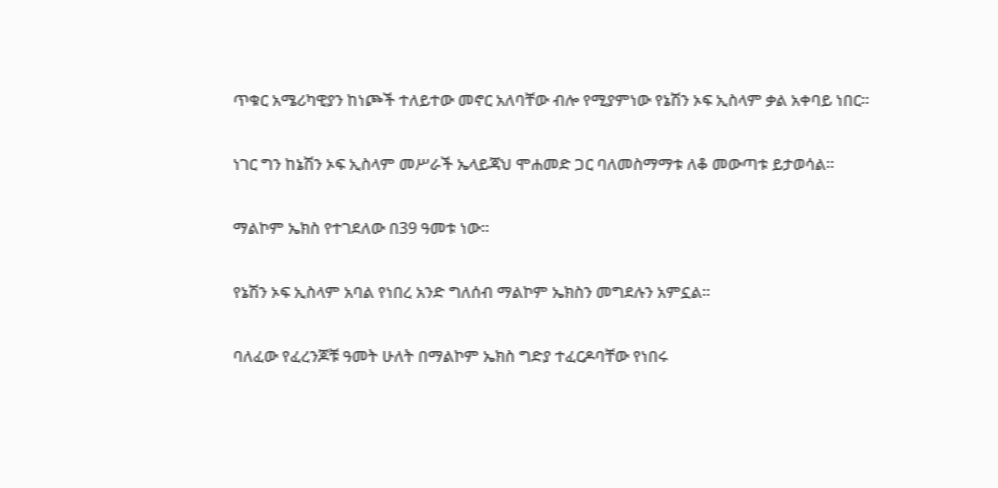ጥቁር አሜሪካዊያን ከነጮች ተለይተው መኖር አለባቸው ብሎ የሚያምነው የኔሽን ኦፍ ኢስላም ቃል አቀባይ ነበር።

ነገር ግን ከኔሽን ኦፍ ኢስላም መሥራች ኤላይጃህ ሞሐመድ ጋር ባለመስማማቱ ለቆ መውጣቱ ይታወሳል።

ማልኮም ኤክስ የተገደለው በ39 ዓመቱ ነው።

የኔሽን ኦፍ ኢስላም አባል የነበረ አንድ ግለሰብ ማልኮም ኤክስን መግደሉን አምኗል።

ባለፈው የፈረንጆቹ ዓመት ሁለት በማልኮም ኤክስ ግድያ ተፈርዶባቸው የነበሩ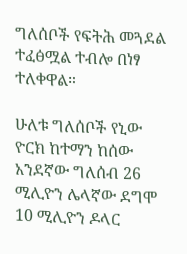ግለሰቦች የፍትሕ መጓደል ተፈፅሟል ተብሎ በነፃ ተለቀዋል።

ሁለቱ ግለሰቦች የኒው ዮርክ ከተማን ከሰው አንደኛው ግለሰብ 26 ሚሊዮን ሌላኛው ደግሞ 10 ሚሊዮን ዶላር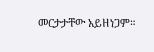መርታታቸው አይዘነጋም።